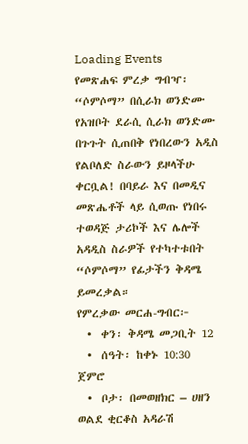Loading Events
የመጽሐፍ ምረቃ ግብዣ፡ “ሶምሶማ” በሲራክ ወንድሙ
የአዝቦት ደራሲ ሲራክ ወንድሙ በጉጉት ሲጠበቅ የነበረውን አዲስ የልቦለድ ስራውን ይዞላችሁ ቀርቧል! በባይራ እና በመዲና መጽሔቶች ላይ ሲወጡ የነበሩ ተወዳጅ ታሪኮች እና ሌሎች አዳዲስ ስራዎች የተካተቱበት “ሶምሶማ” የፊታችን ቅዳሜ ይመረቃል።
የምረቃው መርሐ-ግብር፦
  •  ቀን፡ ቅዳሜ መጋቢት 12
  •  ሰዓት፡ ከቀኑ 10:30 ጀምሮ
  •  ቦታ፡ በመወዘክር – ሀዘን ወልደ ቂርቆስ አዳራሽ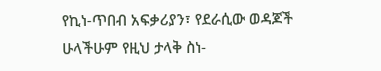የኪነ-ጥበብ አፍቃሪያን፣ የደራሲው ወዳጆች ሁላችሁም የዚህ ታላቅ ስነ-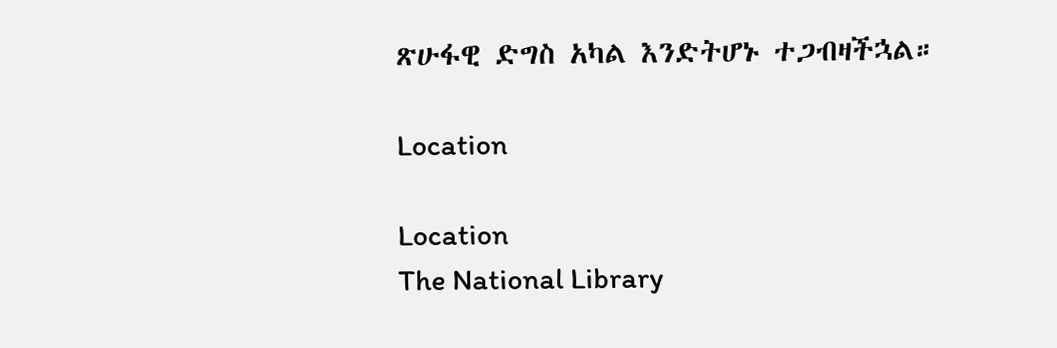ጽሁፋዊ ድግስ አካል እንድትሆኑ ተጋብዛችኋል።

Location

Location
The National Library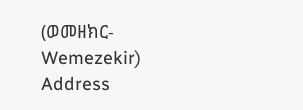(ወመዘክር-Wemezekir)
Address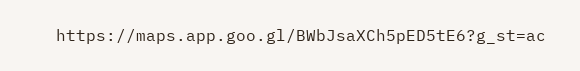https://maps.app.goo.gl/BWbJsaXCh5pED5tE6?g_st=ac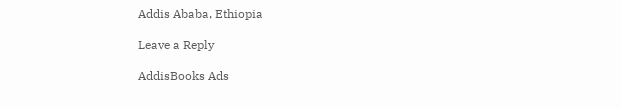Addis Ababa, Ethiopia

Leave a Reply

AddisBooks Ads